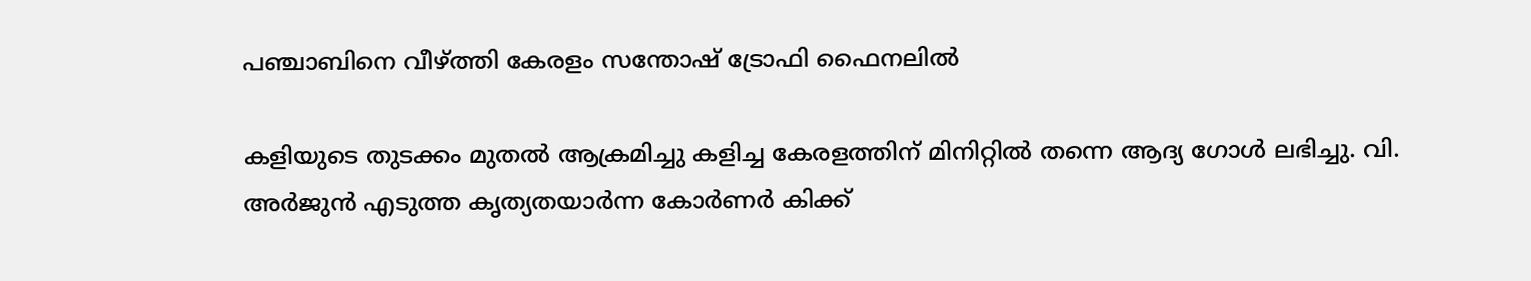പഞ്ചാബിനെ വീഴ്ത്തി കേരളം സന്തോഷ് ട്രോഫി ഫൈനലില്‍

കളിയുടെ തുടക്കം മുതല്‍ ആക്രമിച്ചു കളിച്ച കേരളത്തിന് മിനിറ്റില്‍ തന്നെ ആദ്യ ഗോള്‍ ലഭിച്ചു. വി. അര്‍ജുന്‍ എടുത്ത കൃത്യതയാര്‍ന്ന കോര്‍ണര്‍ കിക്ക്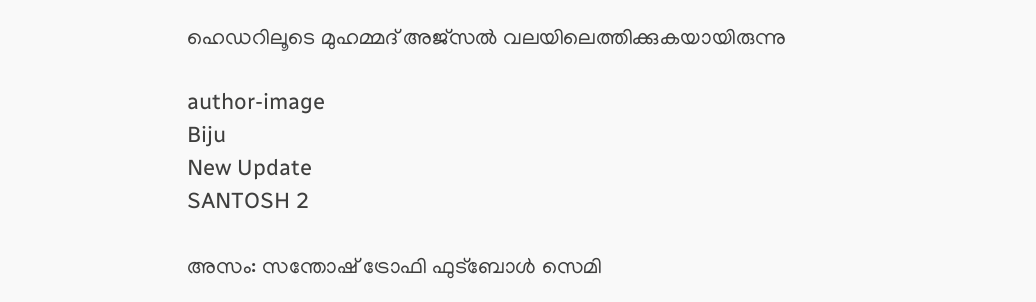ഹെഡറിലൂടെ മുഹമ്മദ് അജ്‌സല്‍ വലയിലെത്തിക്കുകയായിരുന്നു

author-image
Biju
New Update
SANTOSH 2

അസം: സന്തോഷ് ട്രോഫി ഫുട്‌ബോള്‍ സെമി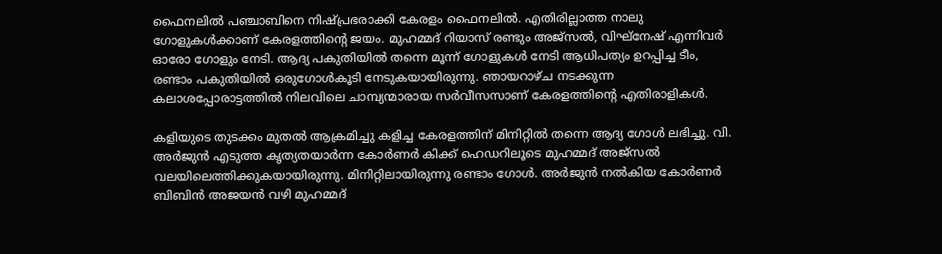ഫൈനലില്‍ പഞ്ചാബിനെ നിഷ്പ്രഭരാക്കി കേരളം ഫൈനലില്‍. എതിരില്ലാത്ത നാലു ഗോളുകള്‍ക്കാണ് കേരളത്തിന്റെ ജയം. മുഹമ്മദ് റിയാസ് രണ്ടും അജ്സല്‍, വിഘ്നേഷ് എന്നിവര്‍ ഓരോ ഗോളും നേടി. ആദ്യ പകുതിയില്‍ തന്നെ മൂന്ന് ഗോളുകള്‍ നേടി ആധിപത്യം ഉറപ്പിച്ച ടീം, രണ്ടാം പകുതിയില്‍ ഒരുഗോള്‍കൂടി നേടുകയായിരുന്നു. ഞായറാഴ്ച നടക്കുന്ന കലാശപ്പോരാട്ടത്തില്‍ നിലവിലെ ചാമ്പ്യന്മാരായ സര്‍വീസസാണ് കേരളത്തിന്റെ എതിരാളികള്‍.

കളിയുടെ തുടക്കം മുതല്‍ ആക്രമിച്ചു കളിച്ച കേരളത്തിന് മിനിറ്റില്‍ തന്നെ ആദ്യ ഗോള്‍ ലഭിച്ചു. വി. അര്‍ജുന്‍ എടുത്ത കൃത്യതയാര്‍ന്ന കോര്‍ണര്‍ കിക്ക് ഹെഡറിലൂടെ മുഹമ്മദ് അജ്‌സല്‍ വലയിലെത്തിക്കുകയായിരുന്നു. മിനിറ്റിലായിരുന്നു രണ്ടാം ഗോള്‍. അര്‍ജുന്‍ നല്‍കിയ കോര്‍ണര്‍ ബിബിന്‍ അജയന്‍ വഴി മുഹമ്മദ്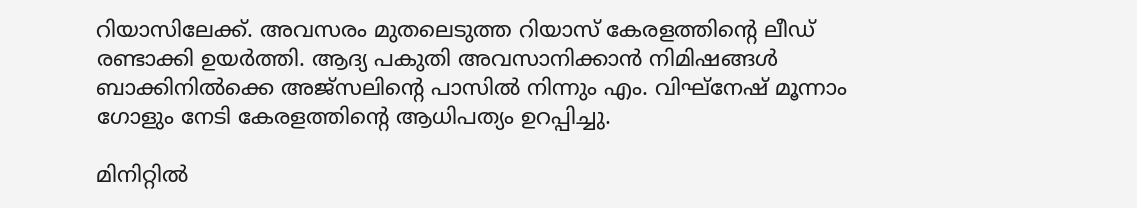റിയാസിലേക്ക്. അവസരം മുതലെടുത്ത റിയാസ് കേരളത്തിന്റെ ലീഡ് രണ്ടാക്കി ഉയര്‍ത്തി. ആദ്യ പകുതി അവസാനിക്കാന്‍ നിമിഷങ്ങള്‍ ബാക്കിനില്‍ക്കെ അജ്‌സലിന്റെ പാസില്‍ നിന്നും എം. വിഘ്നേഷ് മൂന്നാം ഗോളും നേടി കേരളത്തിന്റെ ആധിപത്യം ഉറപ്പിച്ചു.

മിനിറ്റില്‍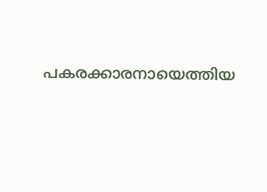പകരക്കാരനായെത്തിയ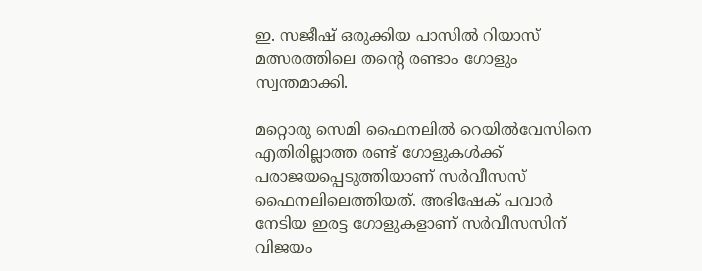ഇ. സജീഷ് ഒരുക്കിയ പാസില്‍ റിയാസ് മത്സരത്തിലെ തന്റെ രണ്ടാം ഗോളും സ്വന്തമാക്കി.

മറ്റൊരു സെമി ഫൈനലില്‍ റെയില്‍വേസിനെ എതിരില്ലാത്ത രണ്ട് ഗോളുകള്‍ക്ക് പരാജയപ്പെടുത്തിയാണ് സര്‍വീസസ് ഫൈനലിലെത്തിയത്. അഭിഷേക് പവാര്‍ നേടിയ ഇരട്ട ഗോളുകളാണ് സര്‍വീസസിന് വിജയം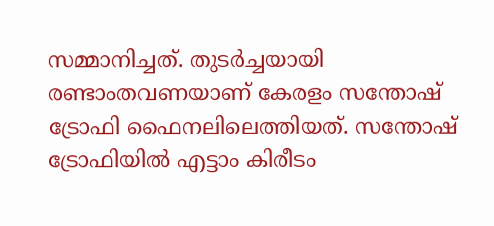സമ്മാനിച്ചത്. തുടര്‍ച്ചയായി രണ്ടാംതവണയാണ് കേരളം സന്തോഷ് ട്രോഫി ഫൈനലിലെത്തിയത്. സന്തോഷ് ട്രോഫിയില്‍ എട്ടാം കിരീടം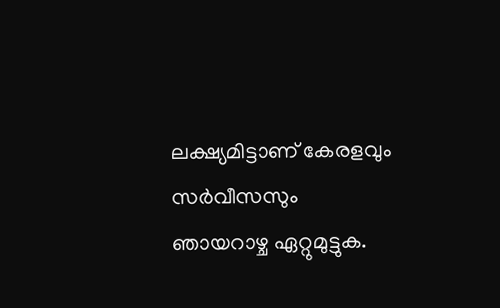ലക്ഷ്യമിട്ടാണ് കേരളവും സര്‍വീസസും ഞായറാഴ്ച ഏറ്റുമുട്ടുക.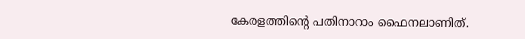കേരളത്തിന്റെ പതിനാറാം ഫൈനലാണിത്.